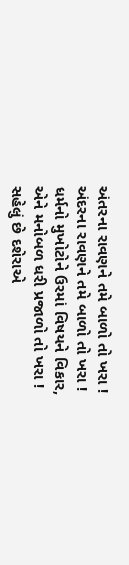અંતરના રાવણને તમે બાળો તો ખરા !
અંદરના રાવણને તમે બાળો તો ખરા !
ધર્મનો મુખોટોને ઉરમાં વિષયને વિકાર,
એને મનોબળ ધરી પ્રજાળો તો ખરા !
સહેલું છે દશેરાએ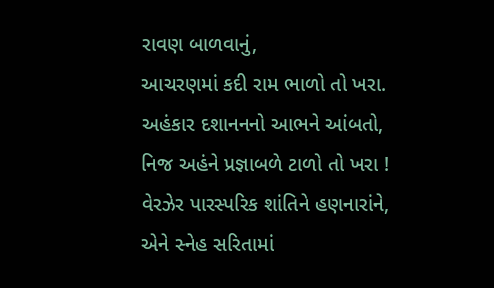રાવણ બાળવાનું,
આચરણમાં કદી રામ ભાળો તો ખરા.
અહંકાર દશાનનનો આભને આંબતો,
નિજ અહંને પ્રજ્ઞાબળે ટાળો તો ખરા !
વેરઝેર પારસ્પરિક શાંતિને હણનારાંને,
એને સ્નેહ સરિતામાં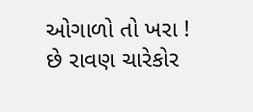ઓગાળો તો ખરા !
છે રાવણ ચારેકોર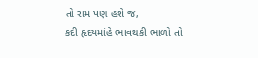તો રામ પણ હશે જ,
કદી હૃદયમાંહે ભાવથકી ભાળો તો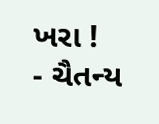ખરા !
- ચૈતન્ય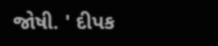જોષી. ' દીપક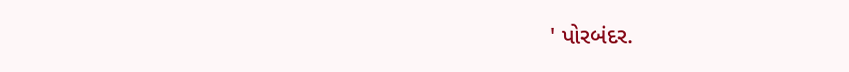' પોરબંદર.